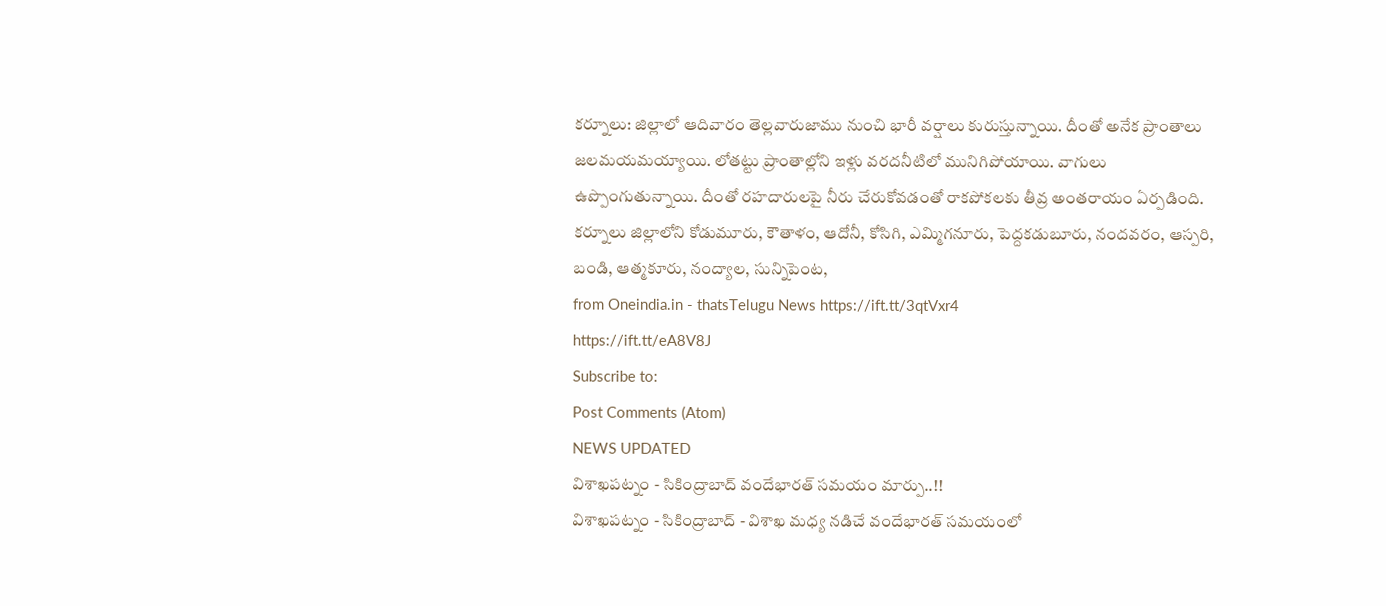కర్నూలు: జిల్లాలో ఆదివారం తెల్లవారుజాము నుంచి భారీ వర్షాలు కురుస్తున్నాయి. దీంతో అనేక ప్రాంతాలు జలమయమయ్యాయి. లోతట్టు ప్రాంతాల్లోని ఇళ్లు వరదనీటిలో మునిగిపోయాయి. వాగులు ఉప్పొంగుతున్నాయి. దీంతో రహదారులపై నీరు చేరుకోవడంతో రాకపోకలకు తీవ్ర అంతరాయం ఏర్పడింది. కర్నూలు జిల్లాలోని కోడుమూరు, కౌతాళం, ఆదోనీ, కోసిగి, ఎమ్మిగనూరు, పెద్దకడుబూరు, నందవరం, ఆస్పరి, బండి, ఆత్మకూరు, నంద్యాల, సున్నిపెంట,
from Oneindia.in - thatsTelugu News https://ift.tt/3qtVxr4
https://ift.tt/eA8V8J
Subscribe to:
Post Comments (Atom)
NEWS UPDATED
విశాఖపట్నం - సికింద్రాబాద్ వందేభారత్ సమయం మార్పు..!!
విశాఖపట్నం - సికింద్రాబాద్ - విశాఖ మధ్య నడిచే వందేభారత్ సమయంలో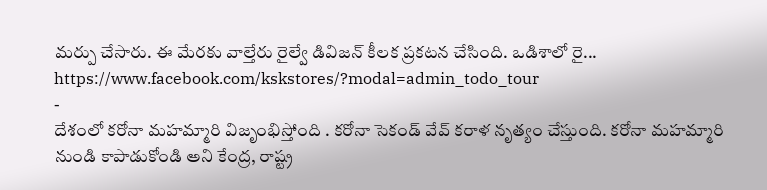మర్పు చేసారు. ఈ మేరకు వాల్తేరు రైల్వే డివిజన్ కీలక ప్రకటన చేసింది. ఒడిశాలో రై...
https://www.facebook.com/kskstores/?modal=admin_todo_tour
-
దేశంలో కరోనా మహమ్మారి విజృంభిస్తోంది . కరోనా సెకండ్ వేవ్ కరాళ నృత్యం చేస్తుంది. కరోనా మహమ్మారి నుండి కాపాడుకోండి అని కేంద్ర, రాష్ట్ర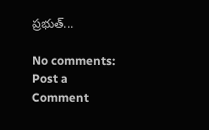ప్రభుత్...

No comments:
Post a Comment